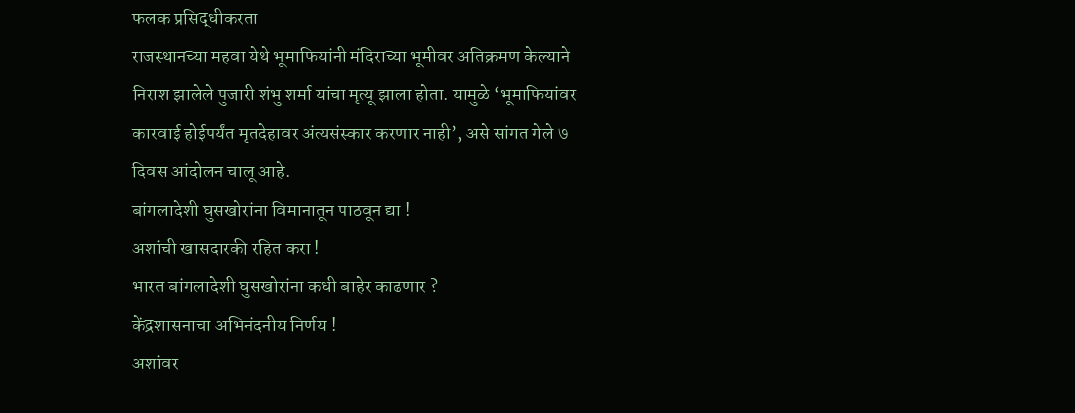फलक प्रसिद्धीकरता
राजस्थानच्या महवा येथे भूमाफियांनी मंदिराच्या भूमीवर अतिक्रमण केल्याने निराश झालेले पुजारी शंभु शर्मा यांचा मृत्यू झाला होता. यामुळे ‘भूमाफियांवर कारवाई होईपर्यंत मृतदेहावर अंत्यसंस्कार करणार नाही’, असे सांगत गेले ७ दिवस आंदोलन चालू आहे.
बांगलादेशी घुसखोरांना विमानातून पाठवून द्या !
अशांची खासदारकी रहित करा !
भारत बांगलादेशी घुसखोरांना कधी बाहेर काढणार ?
केंद्रशासनाचा अभिनंदनीय निर्णय !
अशांवर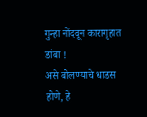गुन्हा नोंदवून कारागृहात डांबा !
असे बोलण्याचे धाडस होणे, हे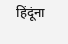हिंदूंना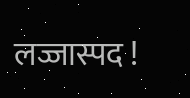लज्जास्पद !